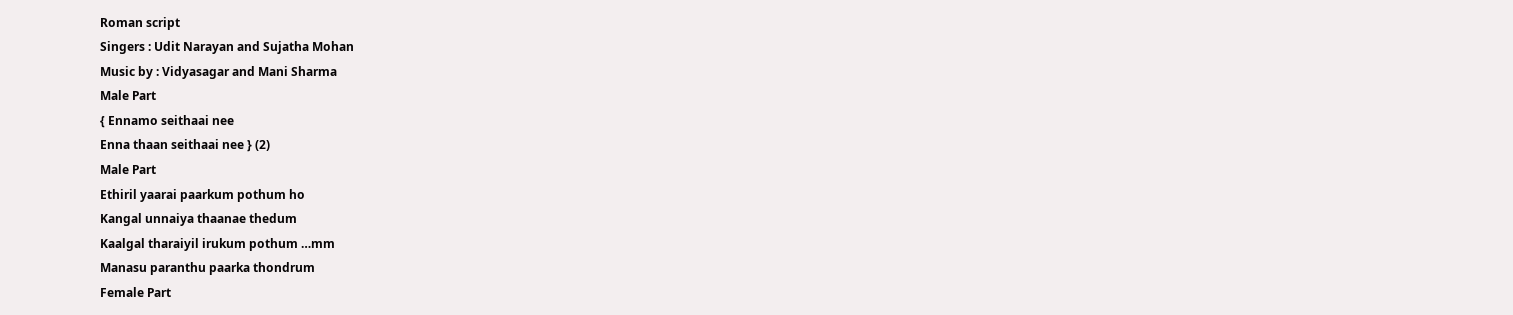Roman script
Singers : Udit Narayan and Sujatha Mohan
Music by : Vidyasagar and Mani Sharma
Male Part
{ Ennamo seithaai nee
Enna thaan seithaai nee } (2)
Male Part
Ethiril yaarai paarkum pothum ho
Kangal unnaiya thaanae thedum
Kaalgal tharaiyil irukum pothum …mm
Manasu paranthu paarka thondrum
Female Part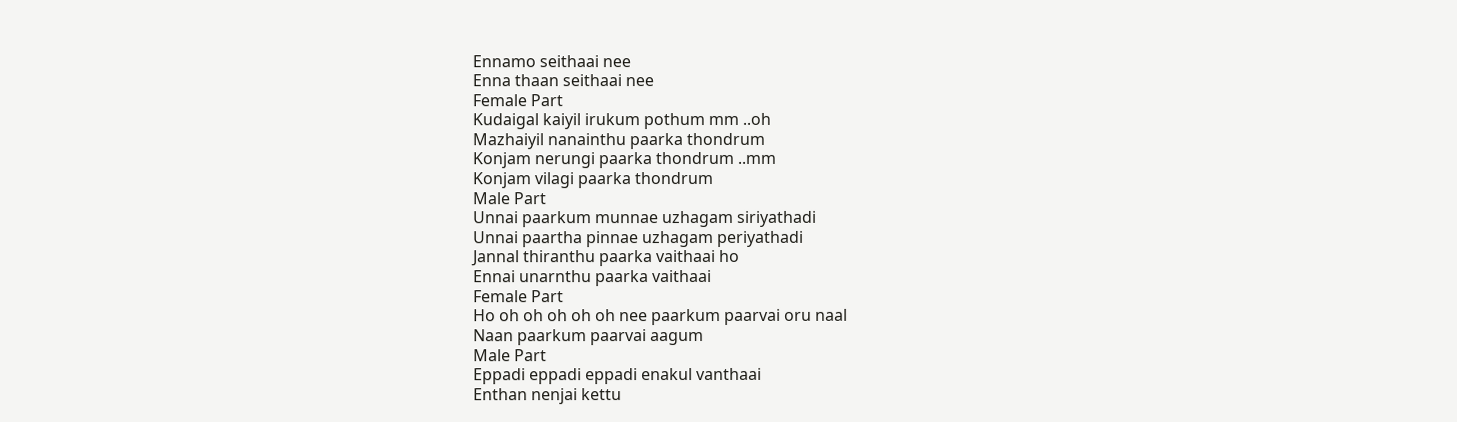Ennamo seithaai nee
Enna thaan seithaai nee
Female Part
Kudaigal kaiyil irukum pothum mm ..oh
Mazhaiyil nanainthu paarka thondrum
Konjam nerungi paarka thondrum ..mm
Konjam vilagi paarka thondrum
Male Part
Unnai paarkum munnae uzhagam siriyathadi
Unnai paartha pinnae uzhagam periyathadi
Jannal thiranthu paarka vaithaai ho
Ennai unarnthu paarka vaithaai
Female Part
Ho oh oh oh oh oh nee paarkum paarvai oru naal
Naan paarkum paarvai aagum
Male Part
Eppadi eppadi eppadi enakul vanthaai
Enthan nenjai kettu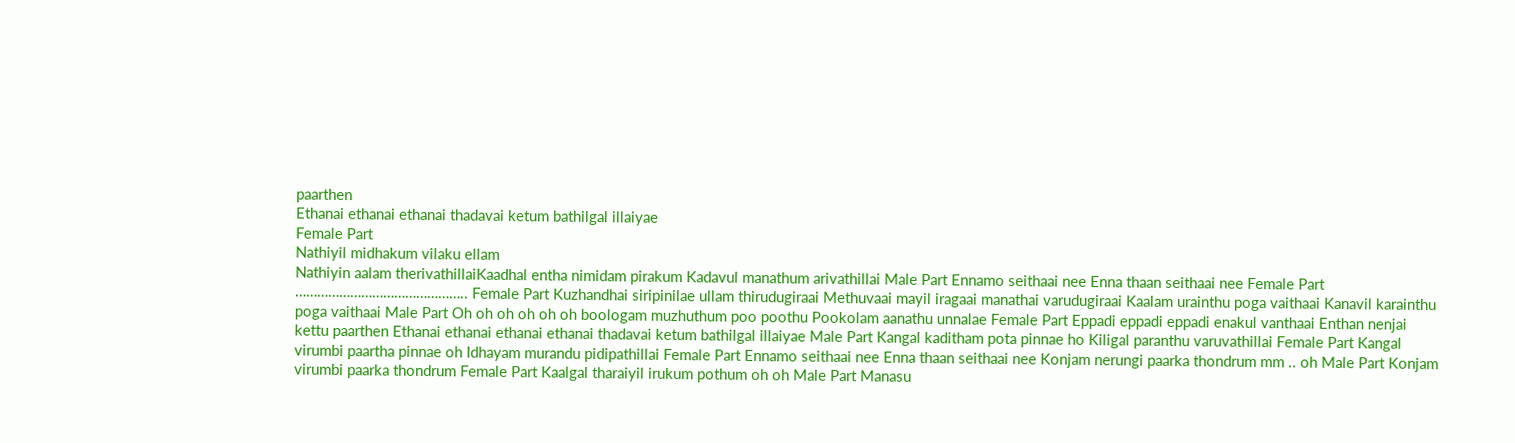paarthen
Ethanai ethanai ethanai thadavai ketum bathilgal illaiyae
Female Part
Nathiyil midhakum vilaku ellam
Nathiyin aalam therivathillaiKaadhal entha nimidam pirakum Kadavul manathum arivathillai Male Part Ennamo seithaai nee Enna thaan seithaai nee Female Part ……………………………………….. Female Part Kuzhandhai siripinilae ullam thirudugiraai Methuvaai mayil iragaai manathai varudugiraai Kaalam urainthu poga vaithaai Kanavil karainthu poga vaithaai Male Part Oh oh oh oh oh oh boologam muzhuthum poo poothu Pookolam aanathu unnalae Female Part Eppadi eppadi eppadi enakul vanthaai Enthan nenjai kettu paarthen Ethanai ethanai ethanai ethanai thadavai ketum bathilgal illaiyae Male Part Kangal kaditham pota pinnae ho Kiligal paranthu varuvathillai Female Part Kangal virumbi paartha pinnae oh Idhayam murandu pidipathillai Female Part Ennamo seithaai nee Enna thaan seithaai nee Konjam nerungi paarka thondrum mm .. oh Male Part Konjam virumbi paarka thondrum Female Part Kaalgal tharaiyil irukum pothum oh oh Male Part Manasu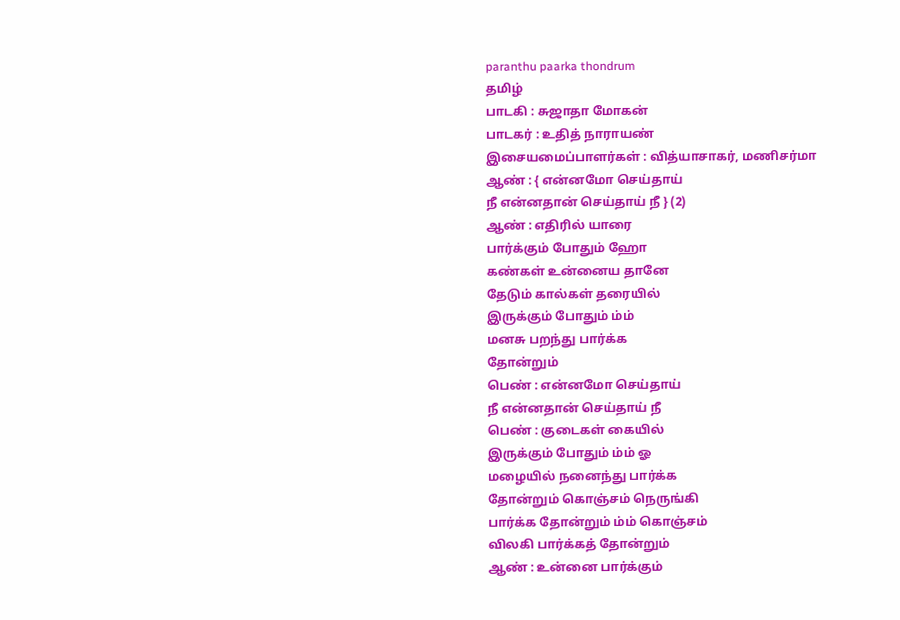paranthu paarka thondrum
தமிழ்
பாடகி : சுஜாதா மோகன்
பாடகர் : உதித் நாராயண்
இசையமைப்பாளர்கள் : வித்யாசாகர், மணிசர்மா
ஆண் : { என்னமோ செய்தாய்
நீ என்னதான் செய்தாய் நீ } (2)
ஆண் : எதிரில் யாரை
பார்க்கும் போதும் ஹோ
கண்கள் உன்னைய தானே
தேடும் கால்கள் தரையில்
இருக்கும் போதும் ம்ம்
மனசு பறந்து பார்க்க
தோன்றும்
பெண் : என்னமோ செய்தாய்
நீ என்னதான் செய்தாய் நீ
பெண் : குடைகள் கையில்
இருக்கும் போதும் ம்ம் ஓ
மழையில் நனைந்து பார்க்க
தோன்றும் கொஞ்சம் நெருங்கி
பார்க்க தோன்றும் ம்ம் கொஞ்சம்
விலகி பார்க்கத் தோன்றும்
ஆண் : உன்னை பார்க்கும்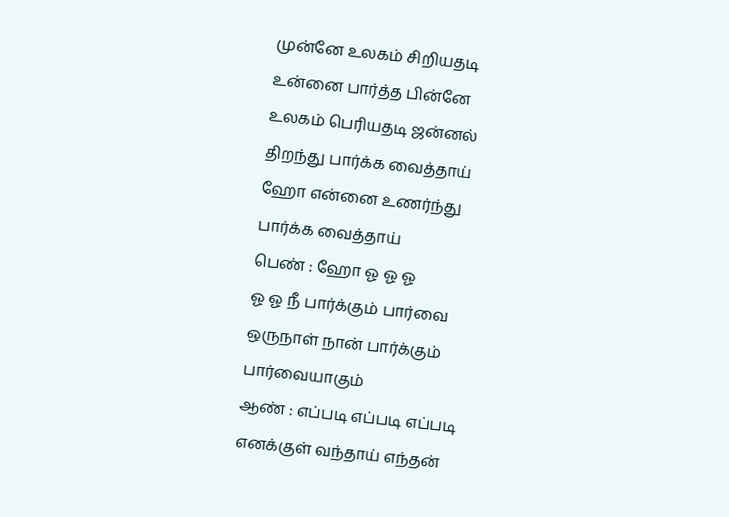முன்னே உலகம் சிறியதடி
உன்னை பார்த்த பின்னே
உலகம் பெரியதடி ஜன்னல்
திறந்து பார்க்க வைத்தாய்
ஹோ என்னை உணர்ந்து
பார்க்க வைத்தாய்
பெண் : ஹோ ஓ ஓ ஓ
ஓ ஓ நீ பார்க்கும் பார்வை
ஒருநாள் நான் பார்க்கும்
பார்வையாகும்
ஆண் : எப்படி எப்படி எப்படி
எனக்குள் வந்தாய் எந்தன்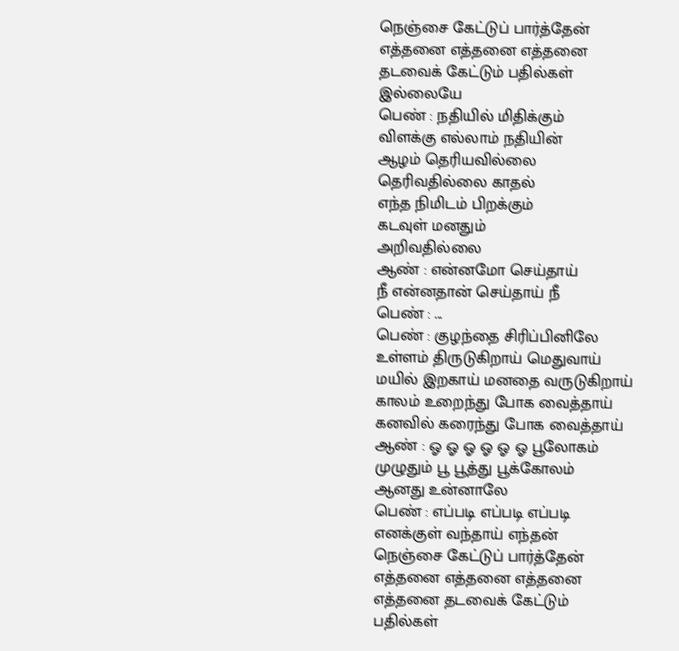நெஞ்சை கேட்டுப் பார்த்தேன்
எத்தனை எத்தனை எத்தனை
தடவைக் கேட்டும் பதில்கள்
இல்லையே
பெண் : நதியில் மிதிக்கும்
விளக்கு எல்லாம் நதியின்
ஆழம் தெரியவில்லை
தெரிவதில்லை காதல்
எந்த நிமிடம் பிறக்கும்
கடவுள் மனதும்
அறிவதில்லை
ஆண் : என்னமோ செய்தாய்
நீ என்னதான் செய்தாய் நீ
பெண் : ...
பெண் : குழந்தை சிரிப்பினிலே
உள்ளம் திருடுகிறாய் மெதுவாய்
மயில் இறகாய் மனதை வருடுகிறாய்
காலம் உறைந்து போக வைத்தாய்
கனவில் கரைந்து போக வைத்தாய்
ஆண் : ஓ ஓ ஓ ஓ ஓ ஓ பூலோகம்
முழுதும் பூ பூத்து பூக்கோலம்
ஆனது உன்னாலே
பெண் : எப்படி எப்படி எப்படி
எனக்குள் வந்தாய் எந்தன்
நெஞ்சை கேட்டுப் பார்த்தேன்
எத்தனை எத்தனை எத்தனை
எத்தனை தடவைக் கேட்டும்
பதில்கள்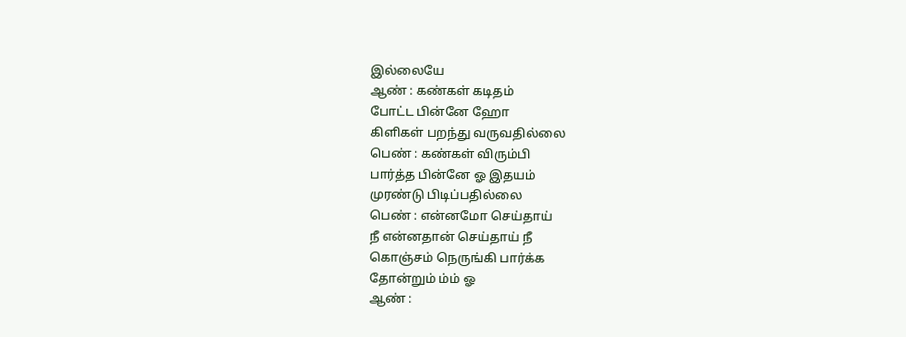இல்லையே
ஆண் : கண்கள் கடிதம்
போட்ட பின்னே ஹோ
கிளிகள் பறந்து வருவதில்லை
பெண் : கண்கள் விரும்பி
பார்த்த பின்னே ஓ இதயம்
முரண்டு பிடிப்பதில்லை
பெண் : என்னமோ செய்தாய்
நீ என்னதான் செய்தாய் நீ
கொஞ்சம் நெருங்கி பார்க்க
தோன்றும் ம்ம் ஓ
ஆண் :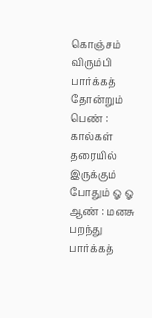கொஞ்சம் விரும்பி
பார்க்கத் தோன்றும்
பெண் : கால்கள் தரையில்
இருக்கும் போதும் ஓ ஓ
ஆண் : மனசு பறந்து
பார்க்கத்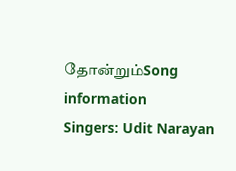தோன்றும்Song information
Singers: Udit Narayan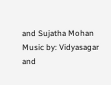and Sujatha Mohan
Music by: Vidyasagar and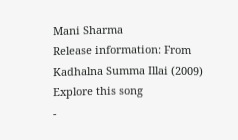Mani Sharma
Release information: From Kadhalna Summa Illai (2009)
Explore this song
-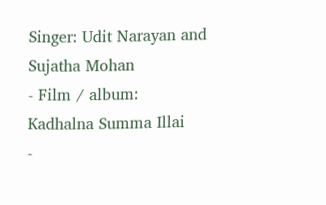Singer: Udit Narayan and Sujatha Mohan
- Film / album: Kadhalna Summa Illai
-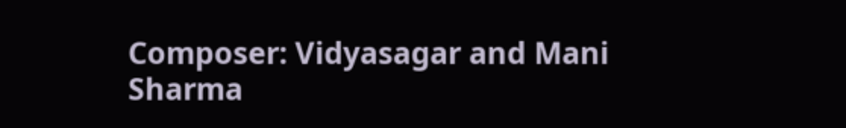Composer: Vidyasagar and Mani Sharma